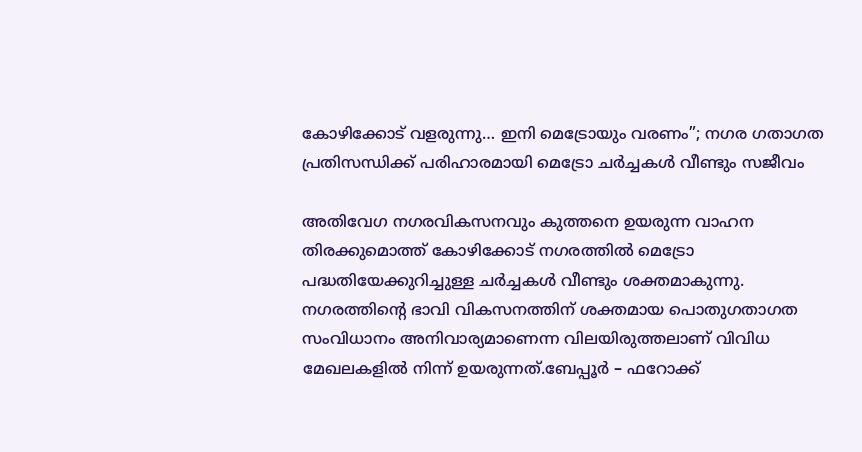കോഴിക്കോട് വളരുന്നു… ഇനി മെട്രോയും വരണം”; നഗര ഗതാഗത പ്രതിസന്ധിക്ക് പരിഹാരമായി മെട്രോ ചർച്ചകൾ വീണ്ടും സജീവം

അതിവേഗ നഗരവികസനവും കുത്തനെ ഉയരുന്ന വാഹന തിരക്കുമൊത്ത് കോഴിക്കോട് നഗരത്തിൽ മെട്രോ പദ്ധതിയേക്കുറിച്ചുള്ള ചർച്ചകൾ വീണ്ടും ശക്തമാകുന്നു. നഗരത്തിന്റെ ഭാവി വികസനത്തിന് ശക്തമായ പൊതുഗതാഗത സംവിധാനം അനിവാര്യമാണെന്ന വിലയിരുത്തലാണ് വിവിധ മേഖലകളിൽ നിന്ന് ഉയരുന്നത്.ബേപ്പൂർ – ഫറോക്ക്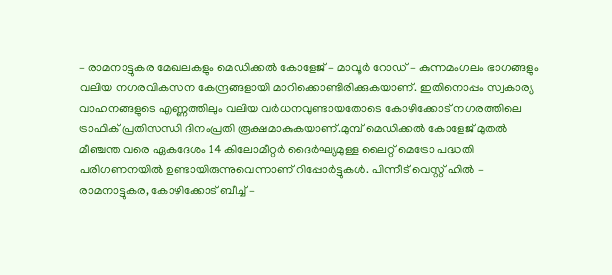– രാമനാട്ടുകര മേഖലകളും മെഡിക്കൽ കോളേജ് – മാവൂർ റോഡ് – കുന്നമംഗലം ഭാഗങ്ങളും വലിയ നഗരവികസന കേന്ദ്രങ്ങളായി മാറിക്കൊണ്ടിരിക്കുകയാണ്. ഇതിനൊപ്പം സ്വകാര്യ വാഹനങ്ങളുടെ എണ്ണത്തിലും വലിയ വർധനവുണ്ടായതോടെ കോഴിക്കോട് നഗരത്തിലെ ട്രാഫിക് പ്രതിസന്ധി ദിനംപ്രതി രൂക്ഷമാകുകയാണ്.മുമ്പ് മെഡിക്കൽ കോളേജ് മുതൽ മീഞ്ചന്ത വരെ ഏകദേശം 14 കിലോമീറ്റർ ദൈർഘ്യമുള്ള ലൈറ്റ് മെട്രോ പദ്ധതി പരിഗണനയിൽ ഉണ്ടായിരുന്നുവെന്നാണ് റിപ്പോർട്ടുകൾ. പിന്നീട് വെസ്റ്റ് ഹിൽ – രാമനാട്ടുകര, കോഴിക്കോട് ബീച്ച് –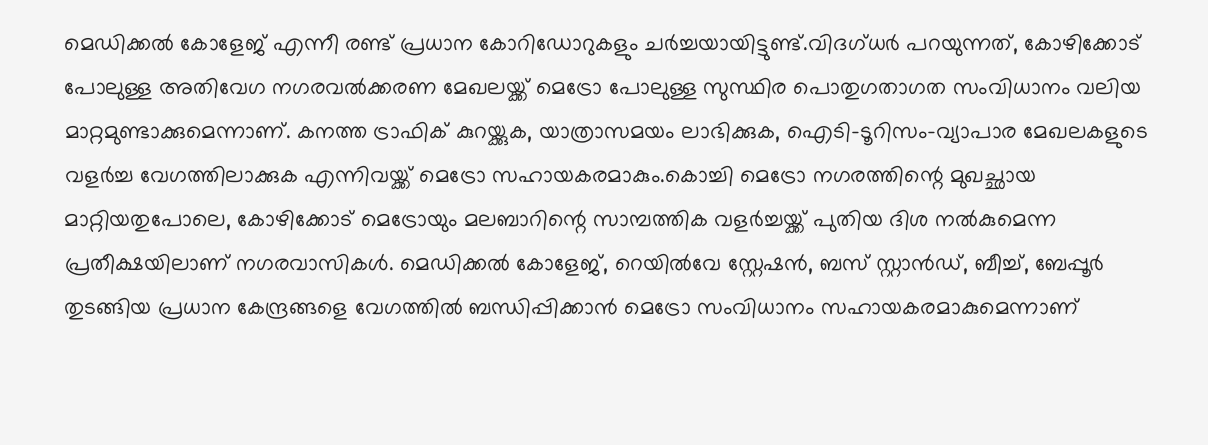മെഡിക്കൽ കോളേജ് എന്നീ രണ്ട് പ്രധാന കോറിഡോറുകളും ചർച്ചയായിട്ടുണ്ട്.വിദഗ്ധർ പറയുന്നത്, കോഴിക്കോട് പോലുള്ള അതിവേഗ നഗരവൽക്കരണ മേഖലയ്ക്ക് മെട്രോ പോലുള്ള സുസ്ഥിര പൊതുഗതാഗത സംവിധാനം വലിയ മാറ്റമുണ്ടാക്കുമെന്നാണ്. കനത്ത ട്രാഫിക് കുറയ്ക്കുക, യാത്രാസമയം ലാഭിക്കുക, ഐടി–ടൂറിസം–വ്യാപാര മേഖലകളുടെ വളർച്ച വേഗത്തിലാക്കുക എന്നിവയ്ക്ക് മെട്രോ സഹായകരമാകും.കൊച്ചി മെട്രോ നഗരത്തിന്റെ മുഖച്ഛായ മാറ്റിയതുപോലെ, കോഴിക്കോട് മെട്രോയും മലബാറിന്റെ സാമ്പത്തിക വളർച്ചയ്ക്ക് പുതിയ ദിശ നൽകുമെന്ന പ്രതീക്ഷയിലാണ് നഗരവാസികൾ. മെഡിക്കൽ കോളേജ്, റെയിൽവേ സ്റ്റേഷൻ, ബസ് സ്റ്റാൻഡ്, ബീച്ച്, ബേപ്പൂർ തുടങ്ങിയ പ്രധാന കേന്ദ്രങ്ങളെ വേഗത്തിൽ ബന്ധിപ്പിക്കാൻ മെട്രോ സംവിധാനം സഹായകരമാകുമെന്നാണ്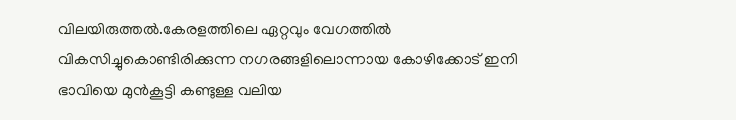വിലയിരുത്തൽ.കേരളത്തിലെ ഏറ്റവും വേഗത്തിൽ വികസിച്ചുകൊണ്ടിരിക്കുന്ന നഗരങ്ങളിലൊന്നായ കോഴിക്കോട് ഇനി ഭാവിയെ മുൻകൂട്ടി കണ്ടുള്ള വലിയ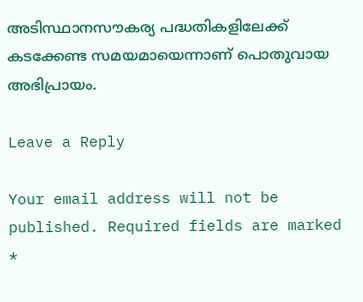അടിസ്ഥാനസൗകര്യ പദ്ധതികളിലേക്ക് കടക്കേണ്ട സമയമായെന്നാണ് പൊതുവായ അഭിപ്രായം.

Leave a Reply

Your email address will not be published. Required fields are marked *